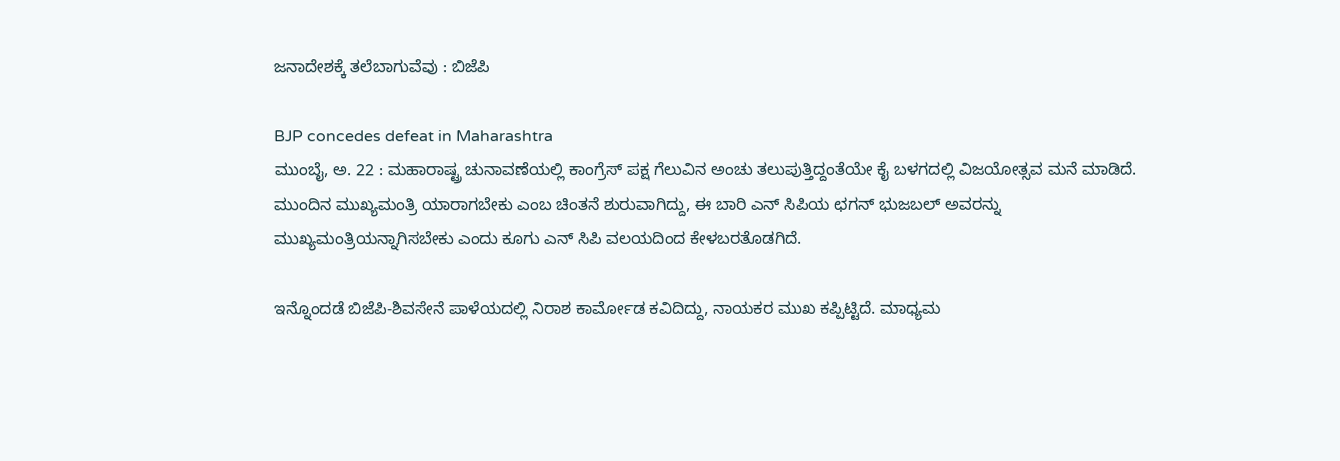ಜನಾದೇಶಕ್ಕೆ ತಲೆಬಾಗುವೆವು : ಬಿಜೆಪಿ

BJP concedes defeat in Maharashtra
ಮುಂಬೈ, ಅ. 22 : ಮಹಾರಾಷ್ಟ್ರ ಚುನಾವಣೆಯಲ್ಲಿ ಕಾಂಗ್ರೆಸ್ ಪಕ್ಷ ಗೆಲುವಿನ ಅಂಚು ತಲುಪುತ್ತಿದ್ದಂತೆಯೇ ಕೈ ಬಳಗದಲ್ಲಿ ವಿಜಯೋತ್ಸವ ಮನೆ ಮಾಡಿದೆ. ಮುಂದಿನ ಮುಖ್ಯಮಂತ್ರಿ ಯಾರಾಗಬೇಕು ಎಂಬ ಚಿಂತನೆ ಶುರುವಾಗಿದ್ದು, ಈ ಬಾರಿ ಎನ್ ಸಿಪಿಯ ಛಗನ್ ಭುಜಬಲ್ ಅವರನ್ನು ಮುಖ್ಯಮಂತ್ರಿಯನ್ನಾಗಿಸಬೇಕು ಎಂದು ಕೂಗು ಎನ್ ಸಿಪಿ ವಲಯದಿಂದ ಕೇಳಬರತೊಡಗಿದೆ.

ಇನ್ನೊಂದಡೆ ಬಿಜೆಪಿ-ಶಿವಸೇನೆ ಪಾಳೆಯದಲ್ಲಿ ನಿರಾಶ ಕಾರ್ಮೋಡ ಕವಿದಿದ್ದು, ನಾಯಕರ ಮುಖ ಕಪ್ಪಿಟ್ಟಿದೆ. ಮಾಧ್ಯಮ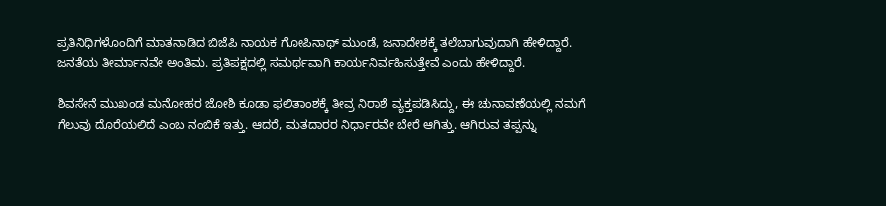ಪ್ರತಿನಿಧಿಗಳೊಂದಿಗೆ ಮಾತನಾಡಿದ ಬಿಜೆಪಿ ನಾಯಕ ಗೋಪಿನಾಥ್ ಮುಂಡೆ, ಜನಾದೇಶಕ್ಕೆ ತಲೆಬಾಗುವುದಾಗಿ ಹೇಳಿದ್ದಾರೆ. ಜನತೆಯ ತೀರ್ಮಾನವೇ ಅಂತಿಮ. ಪ್ರತಿಪಕ್ಷದಲ್ಲಿ ಸಮರ್ಥವಾಗಿ ಕಾರ್ಯನಿರ್ವಹಿಸುತ್ತೇವೆ ಎಂದು ಹೇಳಿದ್ದಾರೆ.

ಶಿವಸೇನೆ ಮುಖಂಡ ಮನೋಹರ ಜೋಶಿ ಕೂಡಾ ಫಲಿತಾಂಶಕ್ಕೆ ತೀವ್ರ ನಿರಾಶೆ ವ್ಯಕ್ತಪಡಿಸಿದ್ದು, ಈ ಚುನಾವಣೆಯಲ್ಲಿ ನಮಗೆ ಗೆಲುವು ದೊರೆಯಲಿದೆ ಎಂಬ ನಂಬಿಕೆ ಇತ್ತು. ಆದರೆ, ಮತದಾರರ ನಿರ್ಧಾರವೇ ಬೇರೆ ಆಗಿತ್ತು. ಆಗಿರುವ ತಪ್ಪನ್ನು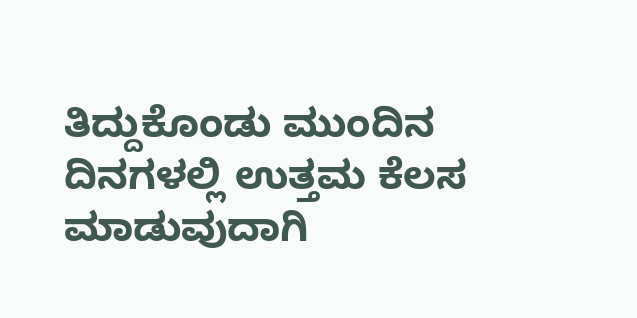ತಿದ್ದುಕೊಂಡು ಮುಂದಿನ ದಿನಗಳಲ್ಲಿ ಉತ್ತಮ ಕೆಲಸ ಮಾಡುವುದಾಗಿ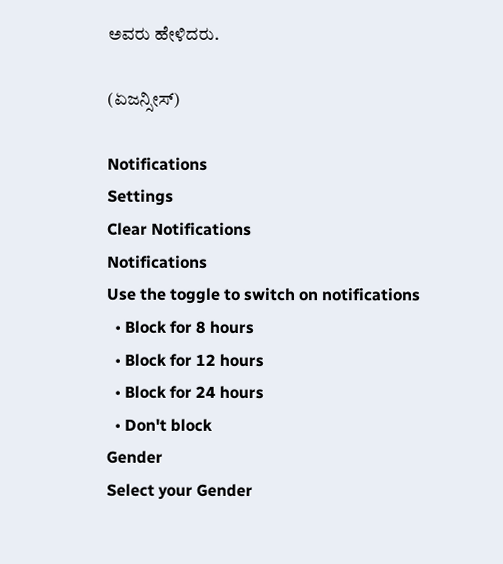ಅವರು ಹೇಳಿದರು.

(ಏಜನ್ಸೀಸ್)

Notifications
Settings
Clear Notifications
Notifications
Use the toggle to switch on notifications
  • Block for 8 hours
  • Block for 12 hours
  • Block for 24 hours
  • Don't block
Gender
Select your Gender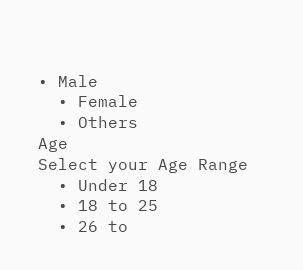• Male
  • Female
  • Others
Age
Select your Age Range
  • Under 18
  • 18 to 25
  • 26 to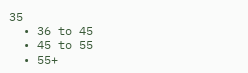35
  • 36 to 45
  • 45 to 55
  • 55+